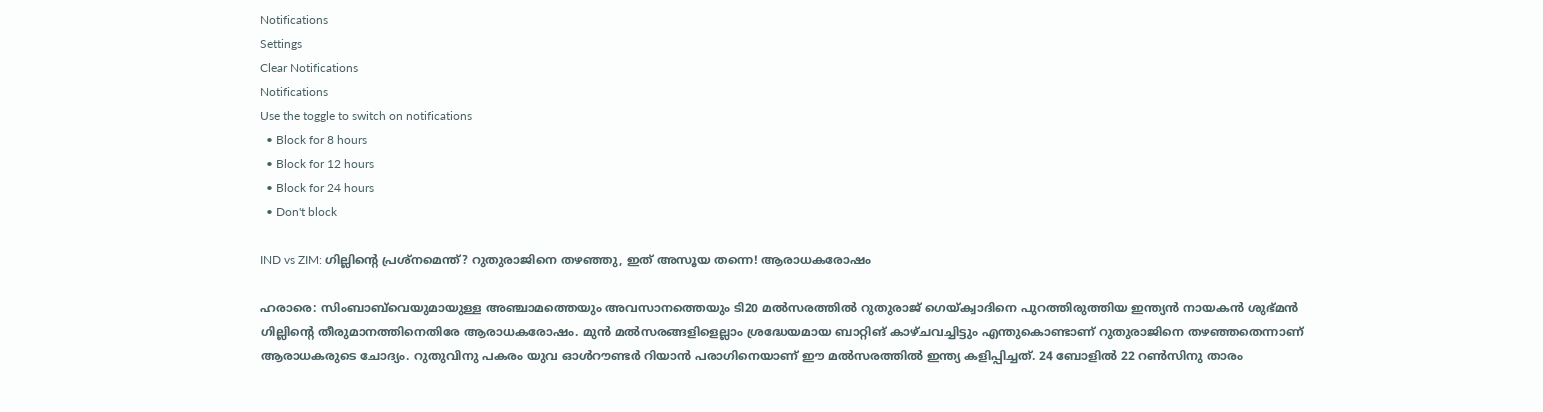Notifications
Settings
Clear Notifications
Notifications
Use the toggle to switch on notifications
  • Block for 8 hours
  • Block for 12 hours
  • Block for 24 hours
  • Don't block

IND vs ZIM: ഗില്ലിന്റെ പ്രശ്‌നമെന്ത്? റുതുരാജിനെ തഴഞ്ഞു, ഇത് അസൂയ തന്നെ! ആരാധകരോഷം

ഹരാരെ: സിംബാബ്‌വെയുമായുള്ള അഞ്ചാമത്തെയും അവസാനത്തെയും ടി20 മല്‍സരത്തില്‍ റുതുരാജ് ഗെയ്ക്വാദിനെ പുറത്തിരുത്തിയ ഇന്ത്യന്‍ നായകന്‍ ശുഭ്മന്‍ ഗില്ലിന്റെ തീരുമാനത്തിനെതിരേ ആരാധകരോഷം. മുന്‍ മല്‍സരങ്ങളിളെല്ലാം ശ്രദ്ധേയമായ ബാറ്റിങ് കാഴ്ചവച്ചിട്ടും എന്തുകൊണ്ടാണ് റുതുരാജിനെ തഴഞ്ഞതെന്നാണ് ആരാധകരുടെ ചോദ്യം. റുതുവിനു പകരം യുവ ഓള്‍റൗണ്ടര്‍ റിയാന്‍ പരാഗിനെയാണ് ഈ മല്‍സരത്തില്‍ ഇന്ത്യ കളിപ്പിച്ചത്. 24 ബോളില്‍ 22 റണ്‍സിനു താരം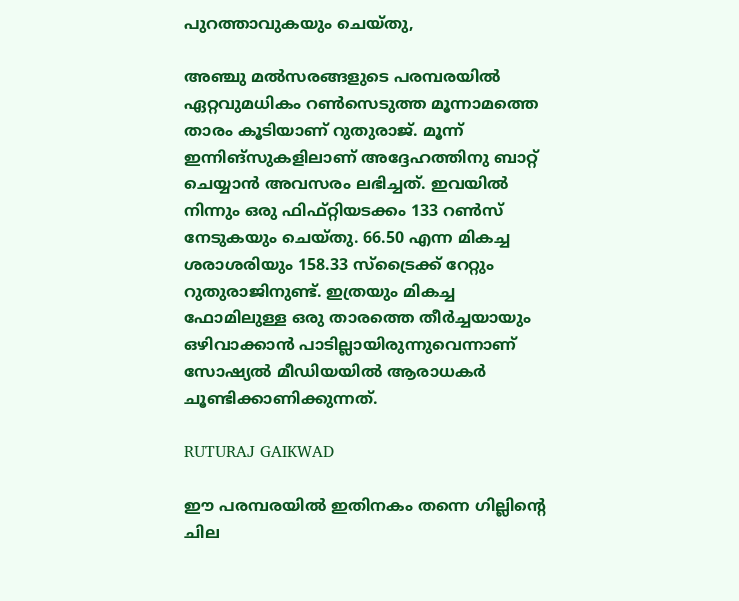പുറത്താവുകയും ചെയ്തു,

അഞ്ചു മല്‍സരങ്ങളുടെ പരമ്പരയില്‍ ഏറ്റവുമധികം റണ്‍സെടുത്ത മൂന്നാമത്തെ താരം കൂടിയാണ് റുതുരാജ്. മൂന്ന് ഇന്നിങ്‌സുകളിലാണ് അദ്ദേഹത്തിനു ബാറ്റ് ചെയ്യാന്‍ അവസരം ലഭിച്ചത്. ഇവയില്‍ നിന്നും ഒരു ഫിഫ്റ്റിയടക്കം 133 റണ്‍സ് നേടുകയും ചെയ്തു. 66.50 എന്ന മികച്ച ശരാശരിയും 158.33 സ്‌ട്രൈക്ക് റേറ്റും റുതുരാജിനുണ്ട്. ഇത്രയും മികച്ച ഫോമിലുള്ള ഒരു താരത്തെ തീര്‍ച്ചയായും ഒഴിവാക്കാന്‍ പാടില്ലായിരുന്നുവെന്നാണ് സോഷ്യല്‍ മീഡിയയില്‍ ആരാധകര്‍ ചൂണ്ടിക്കാണിക്കുന്നത്.

RUTURAJ GAIKWAD

ഈ പരമ്പരയില്‍ ഇതിനകം തന്നെ ഗില്ലിന്റെ ചില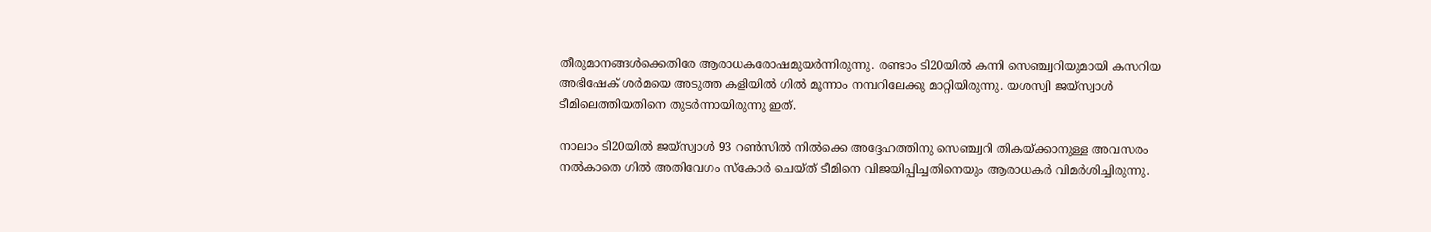തീരുമാനങ്ങള്‍ക്കെതിരേ ആരാധകരോഷമുയര്‍ന്നിരുന്നു. രണ്ടാം ടി20യില്‍ കന്നി സെഞ്ച്വറിയുമായി കസറിയ അഭിഷേക് ശര്‍മയെ അടുത്ത കളിയില്‍ ഗില്‍ മൂന്നാം നമ്പറിലേക്കു മാറ്റിയിരുന്നു. യശസ്വി ജയ്‌സ്വാള്‍ ടീമിലെത്തിയതിനെ തുടര്‍ന്നായിരുന്നു ഇത്.

നാലാം ടി20യില്‍ ജയ്‌സ്വാള്‍ 93 റണ്‍സില്‍ നില്‍ക്കെ അദ്ദേഹത്തിനു സെഞ്ച്വറി തികയ്ക്കാനുള്ള അവസരം നല്‍കാതെ ഗില്‍ അതിവേഗം സ്‌കോര്‍ ചെയ്ത് ടീമിനെ വിജയിപ്പിച്ചതിനെയും ആരാധകര്‍ വിമര്‍ശിച്ചിരുന്നു.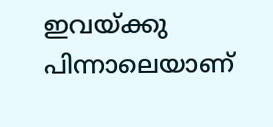ഇവയ്ക്കു പിന്നാലെയാണ്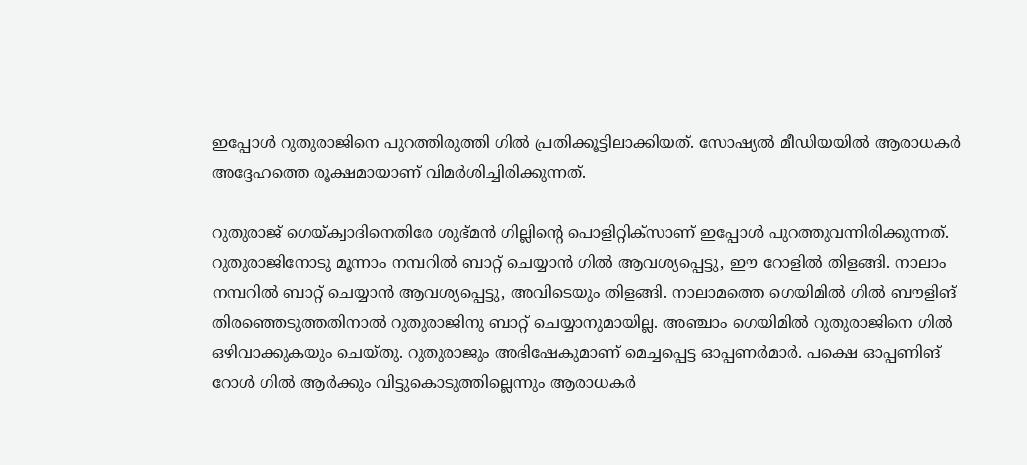ഇപ്പോള്‍ റുതുരാജിനെ പുറത്തിരുത്തി ഗില്‍ പ്രതിക്കൂട്ടിലാക്കിയത്. സോഷ്യല്‍ മീഡിയയില്‍ ആരാധകര്‍ അദ്ദേഹത്തെ രൂക്ഷമായാണ് വിമര്‍ശിച്ചിരിക്കുന്നത്.

റുതുരാജ് ഗെയ്ക്വാദിനെതിരേ ശുഭ്മന്‍ ഗില്ലിന്റെ പൊളിറ്റിക്‌സാണ് ഇപ്പോള്‍ പുറത്തുവന്നിരിക്കുന്നത്. റുതുരാജിനോടു മൂന്നാം നമ്പറില്‍ ബാറ്റ് ചെയ്യാന്‍ ഗില്‍ ആവശ്യപ്പെട്ടു, ഈ റോളില്‍ തിളങ്ങി. നാലാം നമ്പറില്‍ ബാറ്റ് ചെയ്യാന്‍ ആവശ്യപ്പെട്ടു, അവിടെയും തിളങ്ങി. നാലാമത്തെ ഗെയിമില്‍ ഗില്‍ ബൗളിങ് തിരഞ്ഞെടുത്തതിനാല്‍ റുതുരാജിനു ബാറ്റ് ചെയ്യാനുമായില്ല. അഞ്ചാം ഗെയിമില്‍ റുതുരാജിനെ ഗില്‍ ഒഴിവാക്കുകയും ചെയ്തു. റുതുരാജും അഭിഷേകുമാണ് മെച്ചപ്പെട്ട ഓപ്പണര്‍മാര്‍. പക്ഷെ ഓപ്പണിങ് റോള്‍ ഗില്‍ ആര്‍ക്കും വിട്ടുകൊടുത്തില്ലെന്നും ആരാധകര്‍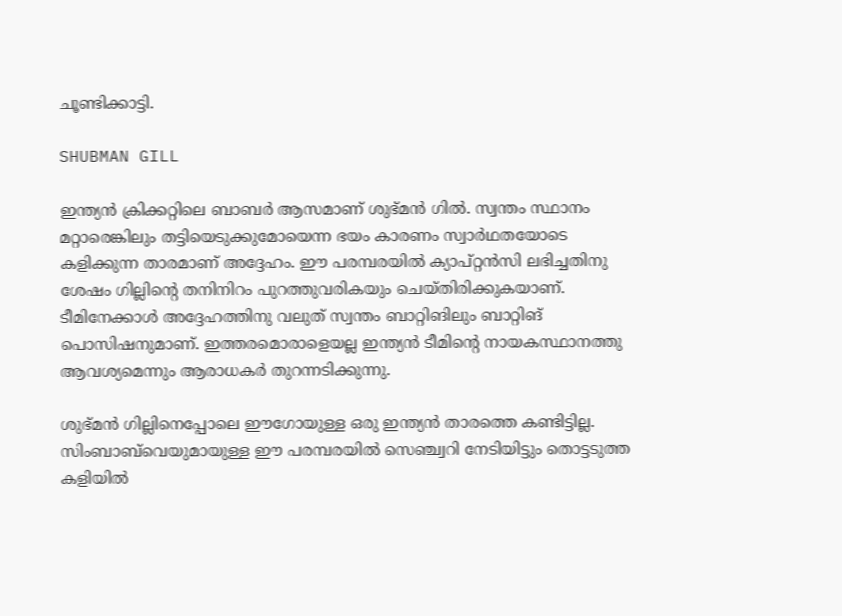ചൂണ്ടിക്കാട്ടി.

SHUBMAN GILL

ഇന്ത്യന്‍ ക്രിക്കറ്റിലെ ബാബര്‍ ആസമാണ് ശുഭ്മന്‍ ഗില്‍. സ്വന്തം സ്ഥാനം മറ്റാരെങ്കിലും തട്ടിയെടുക്കുമോയെന്ന ഭയം കാരണം സ്വാര്‍ഥതയോടെ കളിക്കുന്ന താരമാണ് അദ്ദേഹം. ഈ പരമ്പരയില്‍ ക്യാപ്റ്റന്‍സി ലഭിച്ചതിനു ശേഷം ഗില്ലിന്റെ തനിനിറം പുറത്തുവരികയും ചെയ്തിരിക്കുകയാണ്. ടീമിനേക്കാള്‍ അദ്ദേഹത്തിനു വലുത് സ്വന്തം ബാറ്റിങിലും ബാറ്റിങ് പൊസിഷനുമാണ്. ഇത്തരമൊരാളെയല്ല ഇന്ത്യന്‍ ടീമിന്റെ നായകസ്ഥാനത്തു ആവശ്യമെന്നും ആരാധകര്‍ തുറന്നടിക്കുന്നു.

ശുഭ്മന്‍ ഗില്ലിനെപ്പോലെ ഈഗോയുള്ള ഒരു ഇന്ത്യന്‍ താരത്തെ കണ്ടിട്ടില്ല. സിംബാബ്‌വെയുമായുള്ള ഈ പരമ്പരയില്‍ സെഞ്ച്വറി നേടിയിട്ടും തൊട്ടടുത്ത കളിയില്‍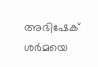അഭിഷേക് ശര്‍മയെ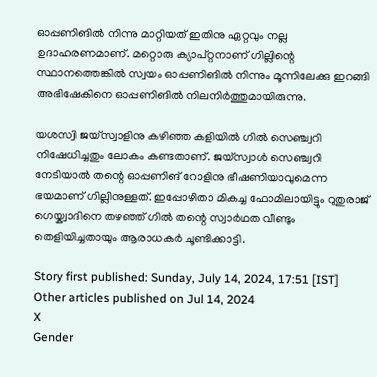ഓപ്പണിങില്‍ നിന്നു മാറ്റിയത് ഇതിനു ഏറ്റവും നല്ല ഉദാഹരണമാണ്. മറ്റൊരു ക്യാപ്റ്റനാണ് ഗില്ലിന്റെ സ്ഥാനത്തെങ്കില്‍ സ്വയം ഓപ്പണിങില്‍ നിന്നും മൂന്നിലേക്കു ഇറങ്ങി അഭിഷേകിനെ ഓപ്പണിങില്‍ നിലനിര്‍ത്തുമായിരുന്നു.

യശസ്വി ജയ്‌സ്വാളിനു കഴിഞ്ഞ കളിയില്‍ ഗില്‍ സെഞ്ച്വറി നിഷേധിച്ചതും ലോകം കണ്ടതാണ്. ജയ്‌സ്വാള്‍ സെഞ്ച്വറി നേടിയാല്‍ തന്റെ ഓപ്പണിങ് റോളിനു ഭീഷണിയാവുമെന്ന ഭയമാണ് ഗില്ലിനുള്ളത്. ഇപ്പോഴിതാ മികച്ച ഫോമിലായിട്ടും റുതുരാജ് ഗെയ്ക്വാദിനെ തഴഞ്ഞ് ഗില്‍ തന്റെ സ്വാര്‍ഥത വീണ്ടും തെളിയിച്ചതായും ആരാധകര്‍ ചൂണ്ടിക്കാട്ടി.

Story first published: Sunday, July 14, 2024, 17:51 [IST]
Other articles published on Jul 14, 2024
X
Gender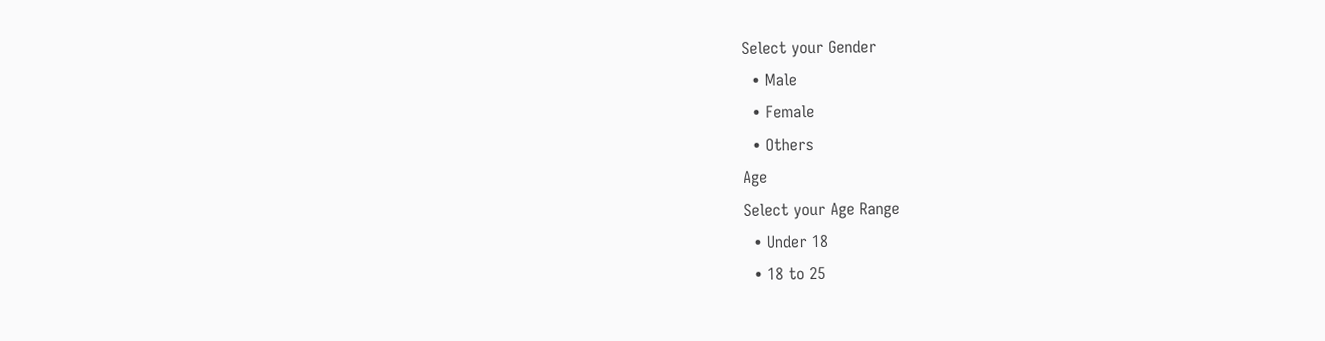Select your Gender
  • Male
  • Female
  • Others
Age
Select your Age Range
  • Under 18
  • 18 to 25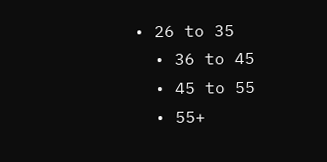• 26 to 35
  • 36 to 45
  • 45 to 55
  • 55+